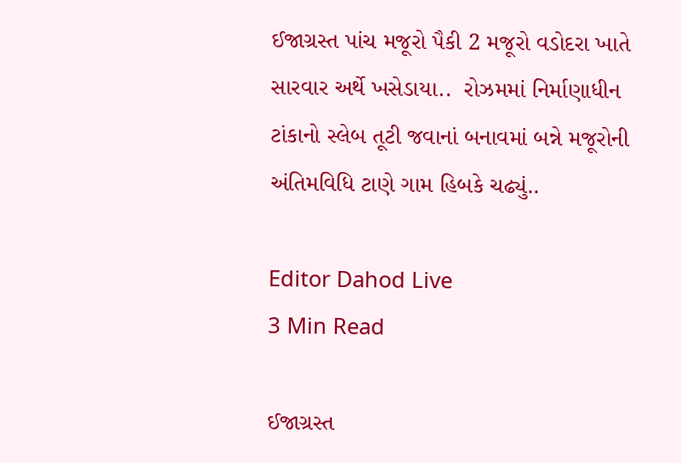ઈજાગ્રસ્ત પાંચ મજૂરો પૈકી 2 મજૂરો વડોદરા ખાતે સારવાર અર્થે ખસેડાયા..  રોઝમમાં નિર્માણાધીન ટાંકાનો સ્લેબ તૂટી જવાનાં બનાવમાં બન્ને મજૂરોની અંતિમવિધિ ટાણે ગામ હિબકે ચઢ્યું..

Editor Dahod Live
3 Min Read

ઈજાગ્રસ્ત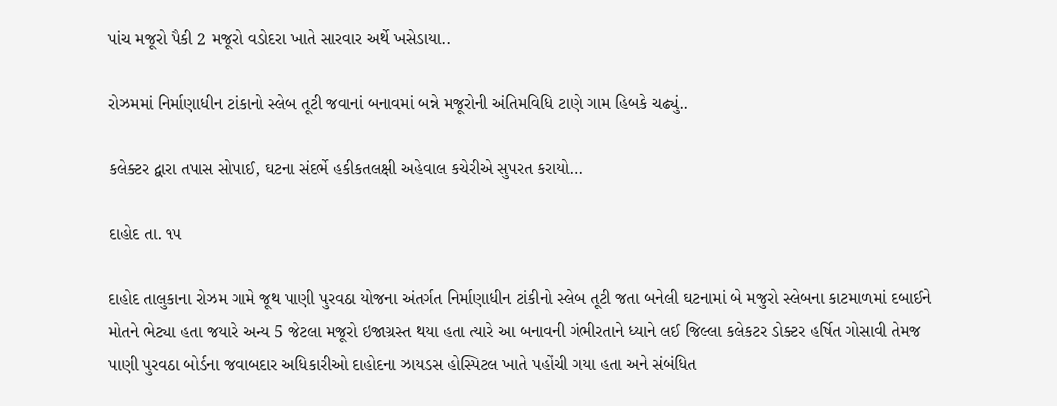પાંચ મજૂરો પૈકી 2 મજૂરો વડોદરા ખાતે સારવાર અર્થે ખસેડાયા..

રોઝમમાં નિર્માણાધીન ટાંકાનો સ્લેબ તૂટી જવાનાં બનાવમાં બન્ને મજૂરોની અંતિમવિધિ ટાણે ગામ હિબકે ચઢ્યું..

કલેક્ટર દ્વારા તપાસ સોપાઈ, ઘટના સંદર્ભે હકીકતલક્ષી અહેવાલ કચેરીએ સુપરત કરાયો…

દાહોદ તા. ૧૫

દાહોદ તાલુકાના રોઝમ ગામે જૂથ પાણી પુરવઠા યોજના અંતર્ગત નિર્માણાધીન ટાંકીનો સ્લેબ તૂટી જતા બનેલી ઘટનામાં બે મજુરો સ્લેબના કાટમાળમાં દબાઈને મોતને ભેટ્યા હતા જયારે અન્ય 5 જેટલા મજૂરો ઇજાગ્રસ્ત થયા હતા ત્યારે આ બનાવની ગંભીરતાને ધ્યાને લઈ જિલ્લા કલેકટર ડોક્ટર હર્ષિત ગોસાવી તેમજ પાણી પુરવઠા બોર્ડના જવાબદાર અધિકારીઓ દાહોદના ઝાયડસ હોસ્પિટલ ખાતે પહોંચી ગયા હતા અને સંબંધિત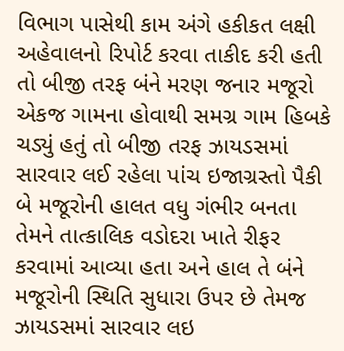વિભાગ પાસેથી કામ અંગે હકીકત લક્ષી અહેવાલનો રિપોર્ટ કરવા તાકીદ કરી હતી તો બીજી તરફ બંને મરણ જનાર મજૂરો એકજ ગામના હોવાથી સમગ્ર ગામ હિબકે ચડ્યું હતું તો બીજી તરફ ઝાયડસમાં સારવાર લઈ રહેલા પાંચ ઇજાગ્રસ્તો પૈકી બે મજૂરોની હાલત વધુ ગંભીર બનતા તેમને તાત્કાલિક વડોદરા ખાતે રીફર કરવામાં આવ્યા હતા અને હાલ તે બંને મજૂરોની સ્થિતિ સુધારા ઉપર છે તેમજ ઝાયડસમાં સારવાર લઇ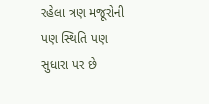રહેલા ત્રણ મજૂરોની પણ સ્થિતિ પણ સુધારા પર છે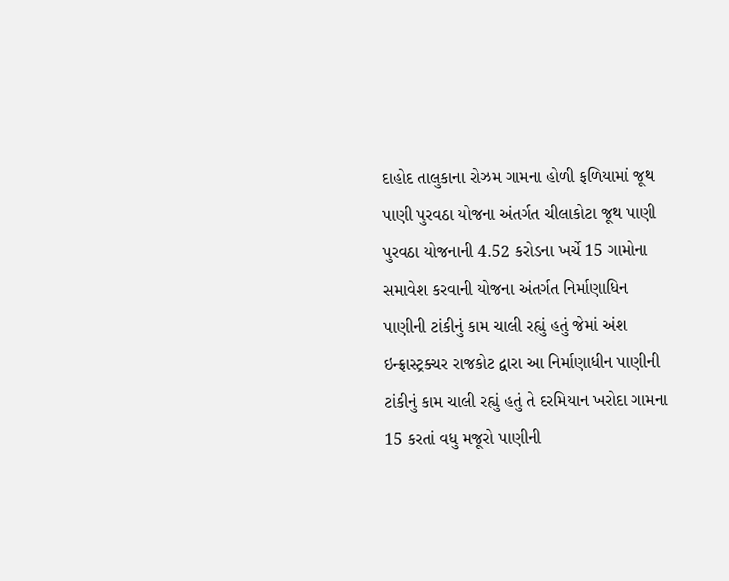દાહોદ તાલુકાના રોઝમ ગામના હોળી ફળિયામાં જૂથ પાણી પુરવઠા યોજના અંતર્ગત ચીલાકોટા જૂથ પાણી પુરવઠા યોજનાની 4.52 કરોડના ખર્ચે 15 ગામોના સમાવેશ કરવાની યોજના અંતર્ગત નિર્માણાધિન પાણીની ટાંકીનું કામ ચાલી રહ્યું હતું જેમાં અંશ ઇન્ફ્રાસ્ટ્રક્ચર રાજકોટ દ્વારા આ નિર્માણાધીન પાણીની ટાંકીનું કામ ચાલી રહ્યું હતું તે દરમિયાન ખરોદા ગામના 15 કરતાં વધુ મજૂરો પાણીની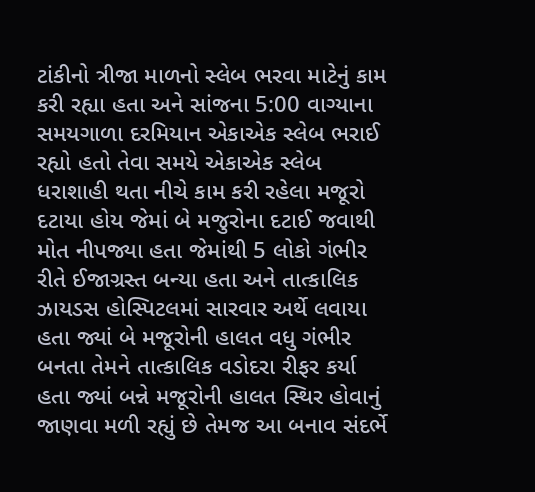ટાંકીનો ત્રીજા માળનો સ્લેબ ભરવા માટેનું કામ કરી રહ્યા હતા અને સાંજના 5:00 વાગ્યાના સમયગાળા દરમિયાન એકાએક સ્લેબ ભરાઈ રહ્યો હતો તેવા સમયે એકાએક સ્લેબ ધરાશાહી થતા નીચે કામ કરી રહેલા મજૂરો દટાયા હોય જેમાં બે મજુરોના દટાઈ જવાથી મોત નીપજ્યા હતા જેમાંથી 5 લોકો ગંભીર રીતે ઈજાગ્રસ્ત બન્યા હતા અને તાત્કાલિક ઝાયડસ હોસ્પિટલમાં સારવાર અર્થે લવાયા હતા જ્યાં બે મજૂરોની હાલત વધુ ગંભીર બનતા તેમને તાત્કાલિક વડોદરા રીફર કર્યા હતા જ્યાં બન્ને મજૂરોની હાલત સ્થિર હોવાનું જાણવા મળી રહ્યું છે તેમજ આ બનાવ સંદર્ભે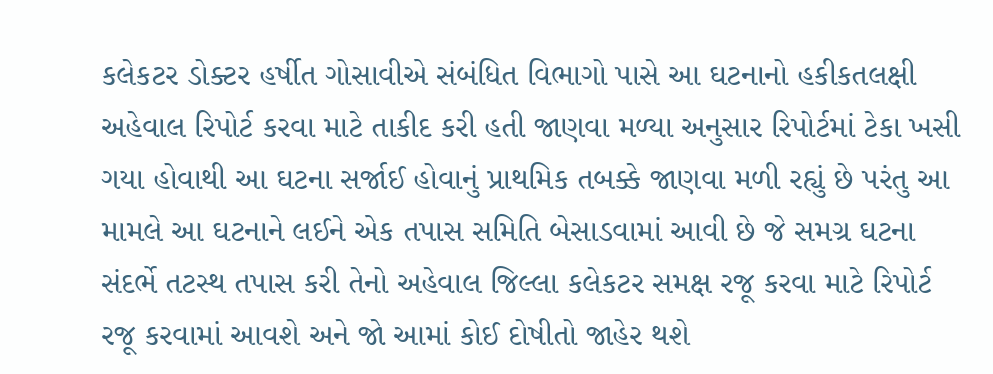કલેકટર ડોક્ટર હર્ષીત ગોસાવીએ સંબંધિત વિભાગો પાસે આ ઘટનાનો હકીકતલક્ષી અહેવાલ રિપોર્ટ કરવા માટે તાકીદ કરી હતી જાણવા મળ્યા અનુસાર રિપોર્ટમાં ટેકા ખસી ગયા હોવાથી આ ઘટના સર્જાઈ હોવાનું પ્રાથમિક તબક્કે જાણવા મળી રહ્યું છે પરંતુ આ મામલે આ ઘટનાને લઈને એક તપાસ સમિતિ બેસાડવામાં આવી છે જે સમગ્ર ઘટના સંદર્ભે તટસ્થ તપાસ કરી તેનો અહેવાલ જિલ્લા કલેકટર સમક્ષ રજૂ કરવા માટે રિપોર્ટ રજૂ કરવામાં આવશે અને જો આમાં કોઈ દોષીતો જાહેર થશે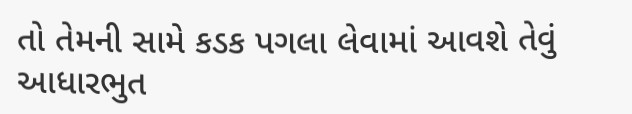તો તેમની સામે કડક પગલા લેવામાં આવશે તેવું આધારભુત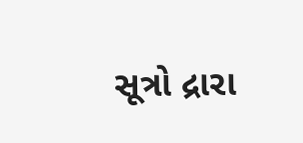સૂત્રો દ્રારા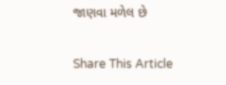જાણવા મળેલ છે

Share This Article